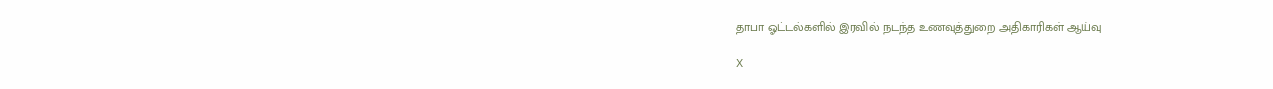தாபா ஓட்டல்களில் இரவில் நடந்த உணவுத்துறை அதிகாரிகள் ஆய்வு

X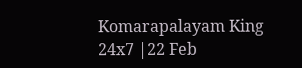Komarapalayam King 24x7 |22 Feb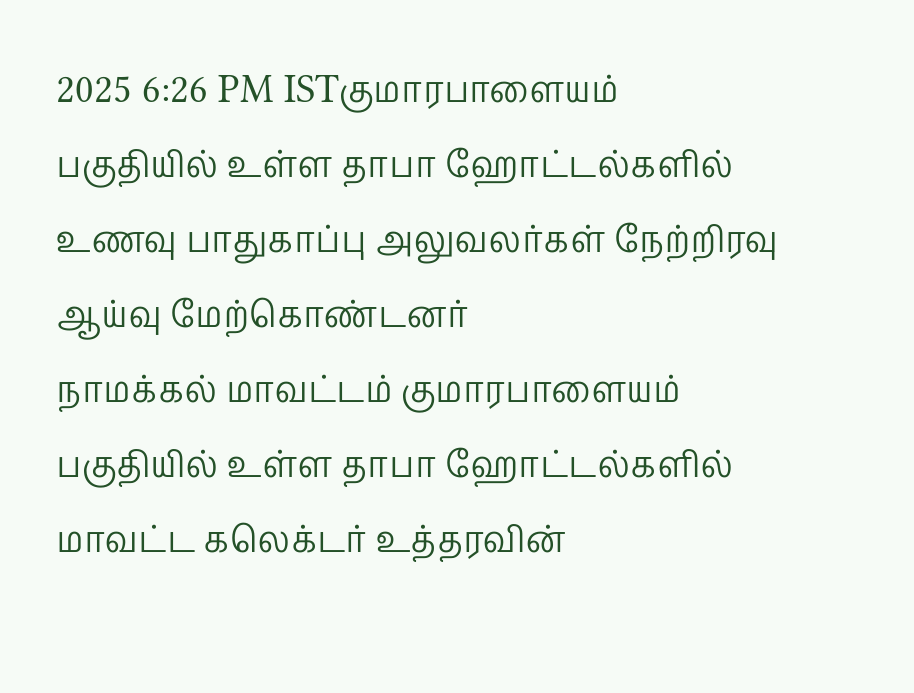2025 6:26 PM ISTகுமாரபாளையம் பகுதியில் உள்ள தாபா ஹோட்டல்களில் உணவு பாதுகாப்பு அலுவலர்கள் நேற்றிரவு ஆய்வு மேற்கொண்டனர்
நாமக்கல் மாவட்டம் குமாரபாளையம் பகுதியில் உள்ள தாபா ஹோட்டல்களில் மாவட்ட கலெக்டர் உத்தரவின்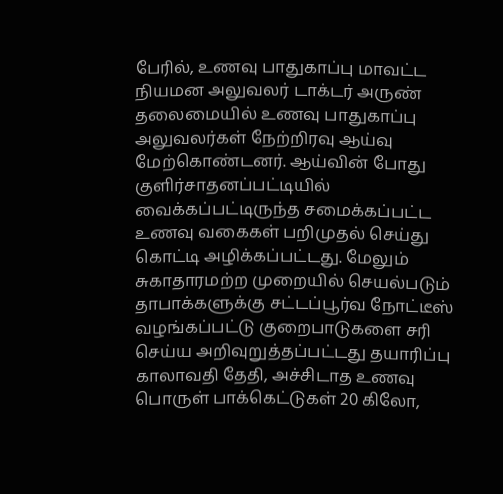பேரில், உணவு பாதுகாப்பு மாவட்ட நியமன அலுவலர் டாக்டர் அருண் தலைமையில் உணவு பாதுகாப்பு அலுவலர்கள் நேற்றிரவு ஆய்வு மேற்கொண்டனர். ஆய்வின் போது குளிர்சாதனப்பட்டியில் வைக்கப்பட்டிருந்த சமைக்கப்பட்ட உணவு வகைகள் பறிமுதல் செய்து கொட்டி அழிக்கப்பட்டது. மேலும் சுகாதாரமற்ற முறையில் செயல்படும் தாபாக்களுக்கு சட்டப்பூர்வ நோட்டீஸ் வழங்கப்பட்டு குறைபாடுகளை சரி செய்ய அறிவுறுத்தப்பட்டது தயாரிப்பு காலாவதி தேதி, அச்சிடாத உணவு பொருள் பாக்கெட்டுகள் 20 கிலோ,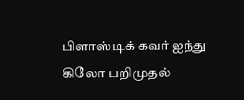பிளாஸ்டிக் கவர் ஐந்து கிலோ பறிமுதல்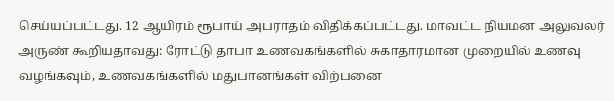செய்யப்பட்டது. 12 ஆயிரம் ரூபாய் அபராதம் விதிக்கப்பட்டது. மாவட்ட நியமன அலுவலர் அருண் கூறியதாவது: ரோட்டு தாபா உணவகங்களில் சுகாதாரமான முறையில் உணவு வழங்கவும், உணவகங்களில் மதுபானங்கள் விற்பனை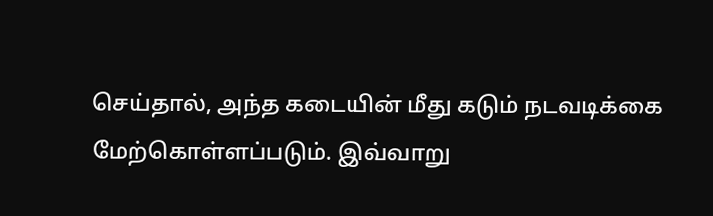செய்தால், அந்த கடையின் மீது கடும் நடவடிக்கை மேற்கொள்ளப்படும். இவ்வாறு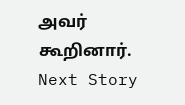அவர் கூறினார்.
Next Story